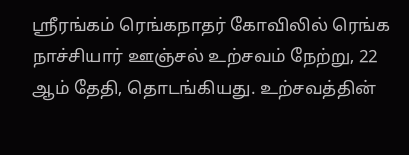ஸ்ரீரங்கம் ரெங்கநாதர் கோவிலில் ரெங்க நாச்சியார் ஊஞ்சல் உற்சவம் நேற்று, 22 ஆம் தேதி, தொடங்கியது. உற்சவத்தின்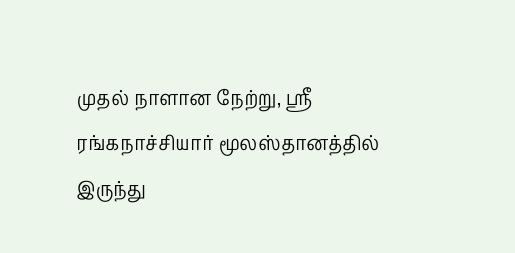முதல் நாளான நேற்று, ஸ்ரீ ரங்கநாச்சியார் மூலஸ்தானத்தில் இருந்து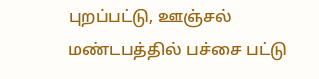புறப்பட்டு, ஊஞ்சல் மண்டபத்தில் பச்சை பட்டு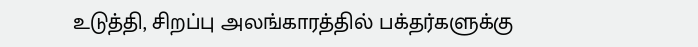உடுத்தி, சிறப்பு அலங்காரத்தில் பக்தர்களுக்கு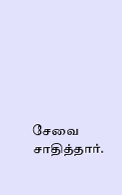சேவை சாதித்தார்.